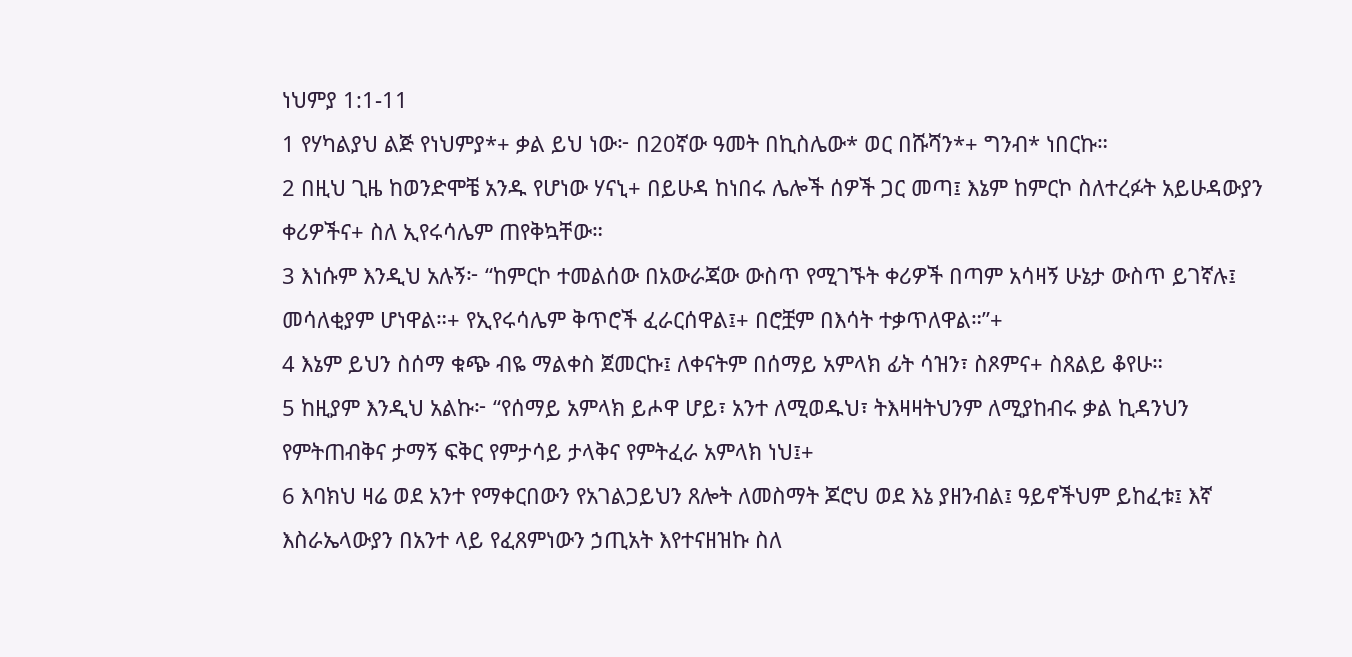ነህምያ 1:1-11
1 የሃካልያህ ልጅ የነህምያ*+ ቃል ይህ ነው፦ በ20ኛው ዓመት በኪስሌው* ወር በሹሻን*+ ግንብ* ነበርኩ።
2 በዚህ ጊዜ ከወንድሞቼ አንዱ የሆነው ሃናኒ+ በይሁዳ ከነበሩ ሌሎች ሰዎች ጋር መጣ፤ እኔም ከምርኮ ስለተረፉት አይሁዳውያን ቀሪዎችና+ ስለ ኢየሩሳሌም ጠየቅኳቸው።
3 እነሱም እንዲህ አሉኝ፦ “ከምርኮ ተመልሰው በአውራጃው ውስጥ የሚገኙት ቀሪዎች በጣም አሳዛኝ ሁኔታ ውስጥ ይገኛሉ፤ መሳለቂያም ሆነዋል።+ የኢየሩሳሌም ቅጥሮች ፈራርሰዋል፤+ በሮቿም በእሳት ተቃጥለዋል።”+
4 እኔም ይህን ስሰማ ቁጭ ብዬ ማልቀስ ጀመርኩ፤ ለቀናትም በሰማይ አምላክ ፊት ሳዝን፣ ስጾምና+ ስጸልይ ቆየሁ።
5 ከዚያም እንዲህ አልኩ፦ “የሰማይ አምላክ ይሖዋ ሆይ፣ አንተ ለሚወዱህ፣ ትእዛዛትህንም ለሚያከብሩ ቃል ኪዳንህን የምትጠብቅና ታማኝ ፍቅር የምታሳይ ታላቅና የምትፈራ አምላክ ነህ፤+
6 እባክህ ዛሬ ወደ አንተ የማቀርበውን የአገልጋይህን ጸሎት ለመስማት ጆሮህ ወደ እኔ ያዘንብል፤ ዓይኖችህም ይከፈቱ፤ እኛ እስራኤላውያን በአንተ ላይ የፈጸምነውን ኃጢአት እየተናዘዝኩ ስለ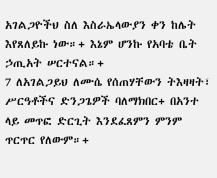አገልጋዮችህ ስለ እስራኤላውያን ቀን ከሌት እየጸለይኩ ነው።+ እኔም ሆንኩ የአባቴ ቤት ኃጢአት ሠርተናል።+
7 ለአገልጋይህ ለሙሴ የሰጠሃቸውን ትእዛዛት፣ ሥርዓቶችና ድንጋጌዎች ባለማክበር+ በአንተ ላይ መጥፎ ድርጊት እንደፈጸምን ምንም ጥርጥር የለውም።+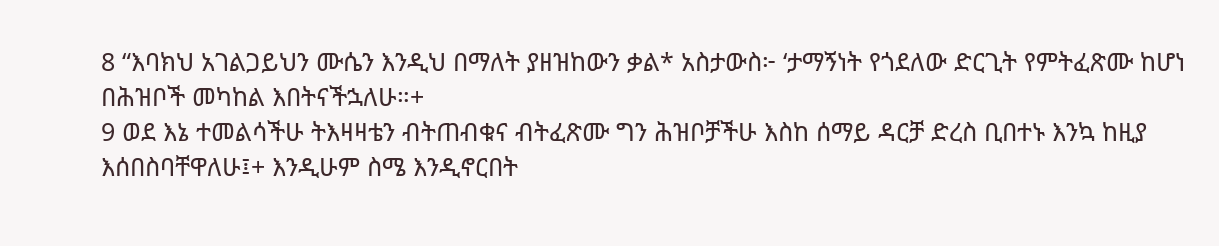8 “እባክህ አገልጋይህን ሙሴን እንዲህ በማለት ያዘዝከውን ቃል* አስታውስ፦ ‘ታማኝነት የጎደለው ድርጊት የምትፈጽሙ ከሆነ በሕዝቦች መካከል እበትናችኋለሁ።+
9 ወደ እኔ ተመልሳችሁ ትእዛዛቴን ብትጠብቁና ብትፈጽሙ ግን ሕዝቦቻችሁ እስከ ሰማይ ዳርቻ ድረስ ቢበተኑ እንኳ ከዚያ እሰበስባቸዋለሁ፤+ እንዲሁም ስሜ እንዲኖርበት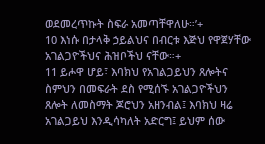ወደመረጥኩት ስፍራ አመጣቸዋለሁ።’+
10 እነሱ በታላቅ ኃይልህና በብርቱ እጅህ የዋጀሃቸው አገልጋዮችህና ሕዝቦችህ ናቸው።+
11 ይሖዋ ሆይ፣ እባክህ የአገልጋይህን ጸሎትና ስምህን በመፍራት ደስ የሚሰኙ አገልጋዮችህን ጸሎት ለመስማት ጆሮህን አዘንብል፤ እባክህ ዛሬ አገልጋይህ እንዲሳካለት አድርግ፤ ይህም ሰው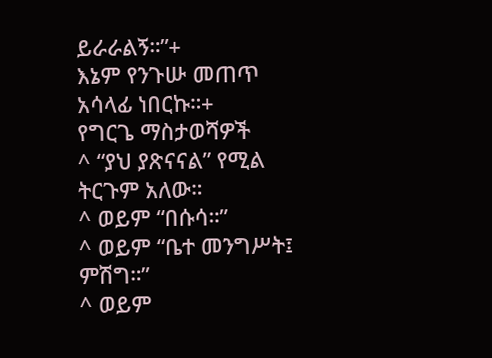ይራራልኝ።”+
እኔም የንጉሡ መጠጥ አሳላፊ ነበርኩ።+
የግርጌ ማስታወሻዎች
^ “ያህ ያጽናናል” የሚል ትርጉም አለው።
^ ወይም “በሱሳ።”
^ ወይም “ቤተ መንግሥት፤ ምሽግ።”
^ ወይም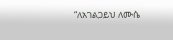“ለአገልጋይህ ለሙሴ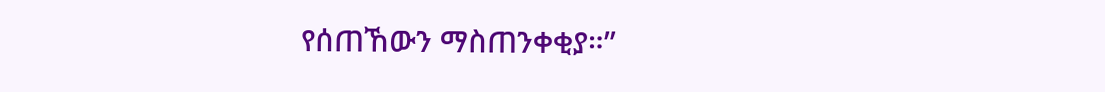የሰጠኸውን ማስጠንቀቂያ።”